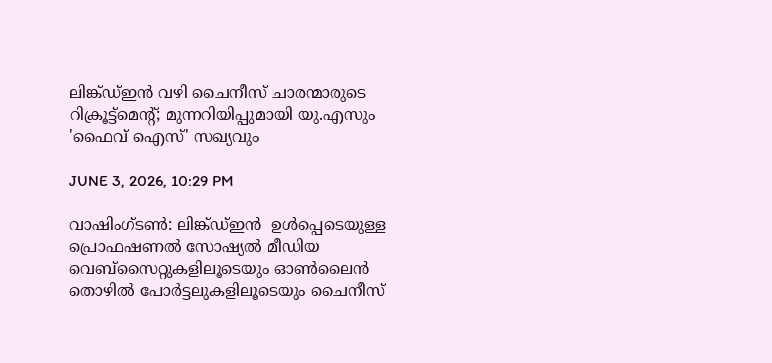ലിങ്ക്ഡ്ഇൻ വഴി ചൈനീസ് ചാരന്മാരുടെ റിക്രൂട്ട്മെന്റ്; മുന്നറിയിപ്പുമായി യു.എസും 'ഫൈവ് ഐസ്' സഖ്യവും

JUNE 3, 2026, 10:29 PM

വാഷിംഗ്ടൺ: ലിങ്ക്ഡ്ഇൻ  ഉൾപ്പെടെയുള്ള പ്രൊഫഷണൽ സോഷ്യൽ മീഡിയ വെബ്‌സൈറ്റുകളിലൂടെയും ഓൺലൈൻ തൊഴിൽ പോർട്ടലുകളിലൂടെയും ചൈനീസ്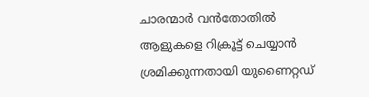ചാരന്മാർ വൻതോതിൽ ആളുകളെ റിക്രൂട്ട് ചെയ്യാൻ ശ്രമിക്കുന്നതായി യുണൈറ്റഡ്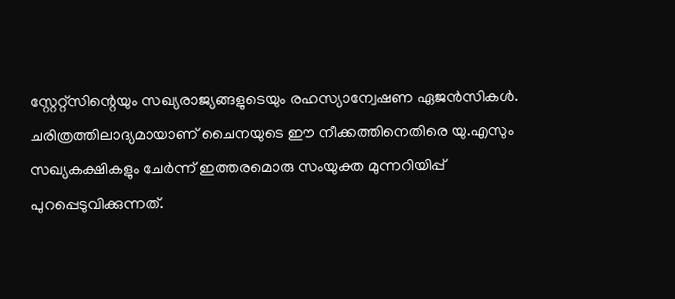സ്റ്റേറ്റ്സിന്റെയും സഖ്യരാജ്യങ്ങളുടെയും രഹസ്യാന്വേഷണ ഏജൻസികൾ. ചരിത്രത്തിലാദ്യമായാണ് ചൈനയുടെ ഈ നീക്കത്തിനെതിരെ യു.എസും സഖ്യകക്ഷികളും ചേർന്ന് ഇത്തരമൊരു സംയുക്ത മുന്നറിയിപ്പ് പുറപ്പെടുവിക്കുന്നത്.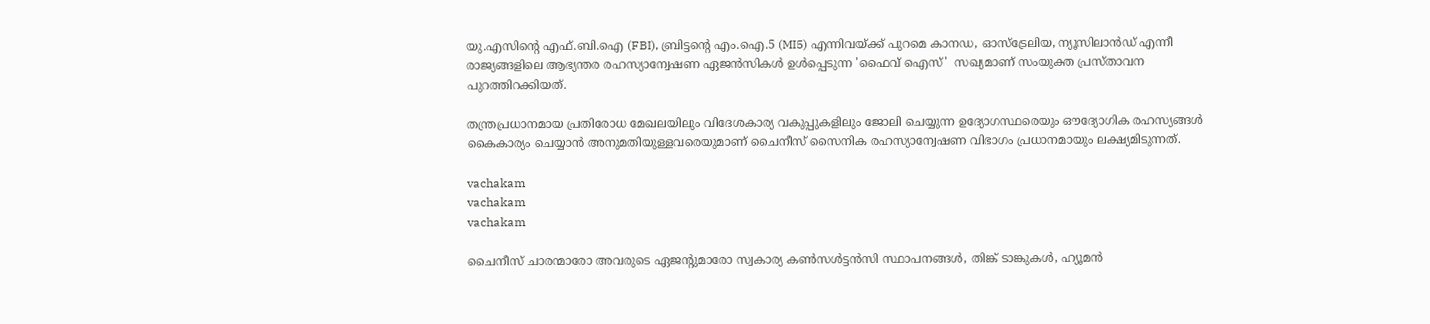യു.എസിന്റെ എഫ്.ബി.ഐ (FBI), ബ്രിട്ടന്റെ എം.ഐ.5 (MI5) എന്നിവയ്ക്ക് പുറമെ കാനഡ, ഓസ്‌ട്രേലിയ, ന്യൂസിലാൻഡ് എന്നീ രാജ്യങ്ങളിലെ ആഭ്യന്തര രഹസ്യാന്വേഷണ ഏജൻസികൾ ഉൾപ്പെടുന്ന 'ഫൈവ് ഐസ്'  സഖ്യമാണ് സംയുക്ത പ്രസ്താവന പുറത്തിറക്കിയത്.

തന്ത്രപ്രധാനമായ പ്രതിരോധ മേഖലയിലും വിദേശകാര്യ വകുപ്പുകളിലും ജോലി ചെയ്യുന്ന ഉദ്യോഗസ്ഥരെയും ഔദ്യോഗിക രഹസ്യങ്ങൾ കൈകാര്യം ചെയ്യാൻ അനുമതിയുള്ളവരെയുമാണ് ചൈനീസ് സൈനിക രഹസ്യാന്വേഷണ വിഭാഗം പ്രധാനമായും ലക്ഷ്യമിടുന്നത്.

vachakam
vachakam
vachakam

ചൈനീസ് ചാരന്മാരോ അവരുടെ ഏജന്റുമാരോ സ്വകാര്യ കൺസൾട്ടൻസി സ്ഥാപനങ്ങൾ, തിങ്ക് ടാങ്കുകൾ, ഹ്യൂമൻ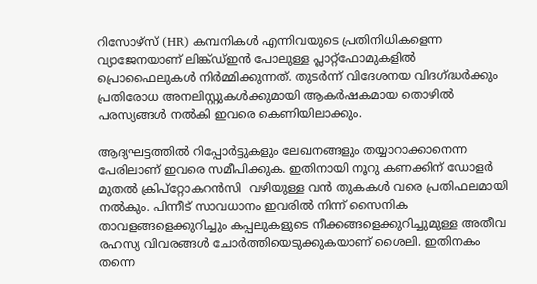റിസോഴ്‌സ് (HR) കമ്പനികൾ എന്നിവയുടെ പ്രതിനിധികളെന്ന വ്യാജേനയാണ് ലിങ്ക്ഡ്ഇൻ പോലുള്ള പ്ലാറ്റ്‌ഫോമുകളിൽ പ്രൊഫൈലുകൾ നിർമ്മിക്കുന്നത്. തുടർന്ന് വിദേശനയ വിദഗ്ദ്ധർക്കും പ്രതിരോധ അനലിസ്റ്റുകൾക്കുമായി ആകർഷകമായ തൊഴിൽ പരസ്യങ്ങൾ നൽകി ഇവരെ കെണിയിലാക്കും.

ആദ്യഘട്ടത്തിൽ റിപ്പോർട്ടുകളും ലേഖനങ്ങളും തയ്യാറാക്കാനെന്ന പേരിലാണ് ഇവരെ സമീപിക്കുക. ഇതിനായി നൂറു കണക്കിന് ഡോളർ മുതൽ ക്രിപ്‌റ്റോകറൻസി  വഴിയുള്ള വൻ തുകകൾ വരെ പ്രതിഫലമായി നൽകും. പിന്നീട് സാവധാനം ഇവരിൽ നിന്ന് സൈനിക താവളങ്ങളെക്കുറിച്ചും കപ്പലുകളുടെ നീക്കങ്ങളെക്കുറിച്ചുമുള്ള അതീവ രഹസ്യ വിവരങ്ങൾ ചോർത്തിയെടുക്കുകയാണ് ശൈലി. ഇതിനകം തന്നെ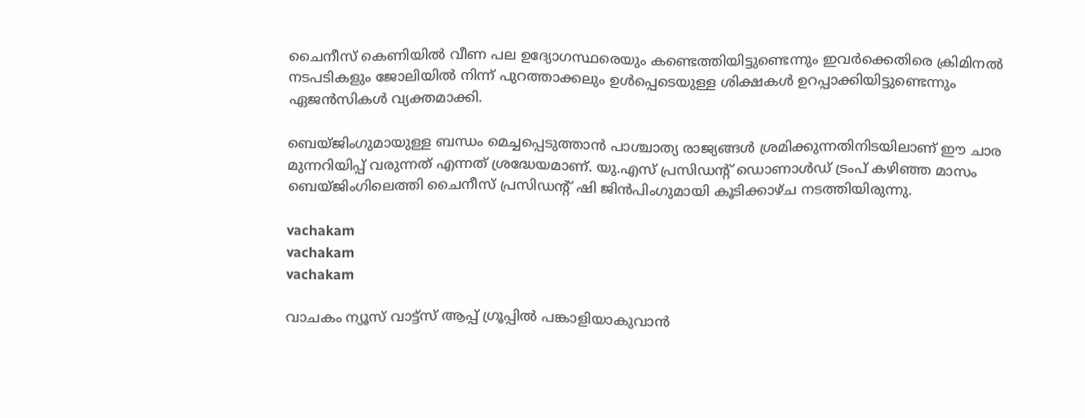ചൈനീസ് കെണിയിൽ വീണ പല ഉദ്യോഗസ്ഥരെയും കണ്ടെത്തിയിട്ടുണ്ടെന്നും ഇവർക്കെതിരെ ക്രിമിനൽ നടപടികളും ജോലിയിൽ നിന്ന് പുറത്താക്കലും ഉൾപ്പെടെയുള്ള ശിക്ഷകൾ ഉറപ്പാക്കിയിട്ടുണ്ടെന്നും ഏജൻസികൾ വ്യക്തമാക്കി.

ബെയ്ജിംഗുമായുള്ള ബന്ധം മെച്ചപ്പെടുത്താൻ പാശ്ചാത്യ രാജ്യങ്ങൾ ശ്രമിക്കുന്നതിനിടയിലാണ് ഈ ചാര മുന്നറിയിപ്പ് വരുന്നത് എന്നത് ശ്രദ്ധേയമാണ്. യു.എസ് പ്രസിഡന്റ് ഡൊണാൾഡ് ട്രംപ് കഴിഞ്ഞ മാസം ബെയ്ജിംഗിലെത്തി ചൈനീസ് പ്രസിഡന്റ് ഷി ജിൻപിംഗുമായി കൂടിക്കാഴ്ച നടത്തിയിരുന്നു.

vachakam
vachakam
vachakam

വാചകം ന്യൂസ് വാട്ട്സ് ആപ്പ് ഗ്രൂപ്പിൽ പങ്കാളിയാകുവാൻ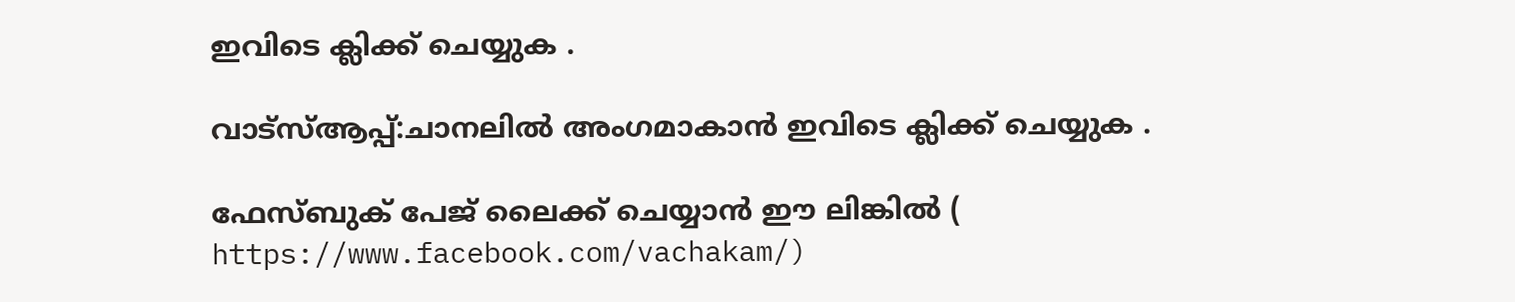ഇവിടെ ക്ലിക്ക് ചെയ്യുക .

വാട്സ്ആപ്പ്:ചാനലിൽ അംഗമാകാൻ ഇവിടെ ക്ലിക്ക് ചെയ്യുക .

ഫേസ്ബുക് പേജ് ലൈക്ക് ചെയ്യാൻ ഈ ലിങ്കിൽ (
https://www.facebook.com/vachakam/)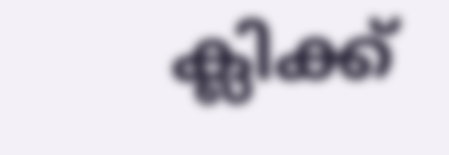ക്ലിക്ക്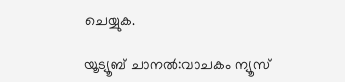ചെയ്യുക.

യൂട്യൂബ് ചാനൽ:വാചകം ന്യൂസ്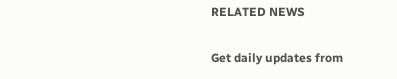RELATED NEWS

Get daily updates from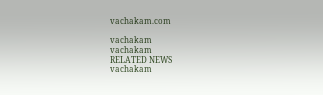vachakam.com

vachakam
vachakam
RELATED NEWS
vachakam